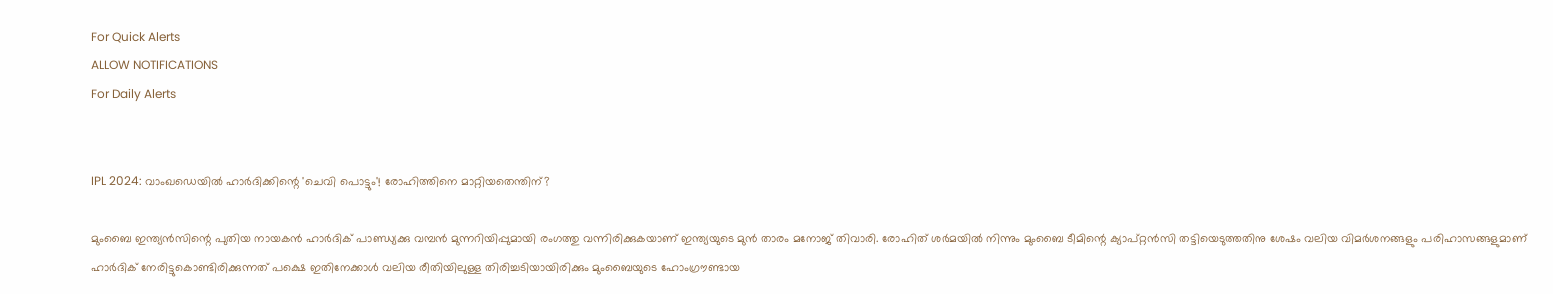For Quick Alerts
ALLOW NOTIFICATIONS
For Daily Alerts


IPL 2024: വാംഖഡെയില്‍ ഹാര്‍ദിക്കിന്റെ 'ചെവി പൊട്ടും'! രോഹിത്തിനെ മാറ്റിയതെന്തിന്?

മുംബൈ ഇന്ത്യന്‍സിന്റെ പുതിയ നായകന്‍ ഹാര്‍ദിക് പാണ്ഡ്യക്കു വമ്പന്‍ മുന്നറിയിപ്പുമായി രംഗത്തു വന്നിരിക്കുകയാണ് ഇന്ത്യയുടെ മുന്‍ താരം മനോജ് തിവാരി. രോഹിത് ശര്‍മയില്‍ നിന്നും മുംബൈ ടീമിന്റെ ക്യാപ്റ്റന്‍സി തട്ടിയെടുത്തതിനു ശേഷം വലിയ വിമര്‍ശനങ്ങളും പരിഹാസങ്ങളുമാണ് ഹാര്‍ദിക് നേരിട്ടുകൊണ്ടിരിക്കുന്നത് പക്ഷെ ഇതിനേക്കാള്‍ വലിയ രീതിയിലുള്ള തിരിച്ചടിയായിരിക്കും മുംബൈയുടെ ഹോംഗ്രൗണ്ടായ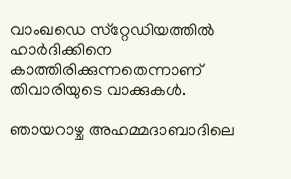വാംഖഡെ സ്‌റ്റേഡിയത്തില്‍ ഹാര്‍ദിക്കിനെ കാത്തിരിക്കുന്നതെന്നാണ് തിവാരിയുടെ വാക്കുകള്‍.

ഞായറാഴ്ച അഹമ്മദാബാദിലെ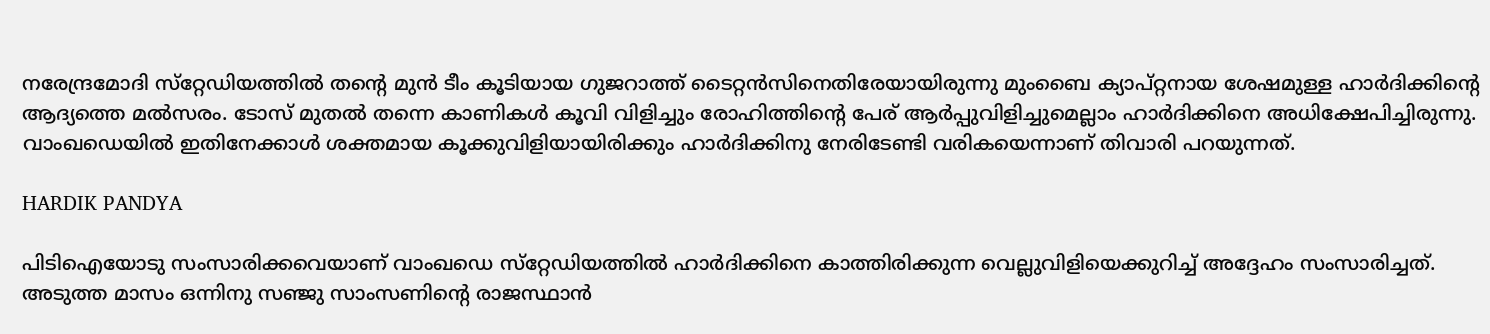നരേന്ദ്രമോദി സ്‌റ്റേഡിയത്തില്‍ തന്റെ മുന്‍ ടീം കൂടിയായ ഗുജറാത്ത് ടൈറ്റന്‍സിനെതിരേയായിരുന്നു മുംബൈ ക്യാപ്റ്റനായ ശേഷമുള്ള ഹാര്‍ദിക്കിന്റെ ആദ്യത്തെ മല്‍സരം. ടോസ് മുതല്‍ തന്നെ കാണികള്‍ കൂവി വിളിച്ചും രോഹിത്തിന്റെ പേര് ആര്‍പ്പുവിളിച്ചുമെല്ലാം ഹാര്‍ദിക്കിനെ അധിക്ഷേപിച്ചിരുന്നു. വാംഖഡെയില്‍ ഇതിനേക്കാള്‍ ശക്തമായ കൂക്കുവിളിയായിരിക്കും ഹാര്‍ദിക്കിനു നേരിടേണ്ടി വരികയെന്നാണ് തിവാരി പറയുന്നത്.

HARDIK PANDYA

പിടിഐയോടു സംസാരിക്കവെയാണ് വാംഖഡെ സ്‌റ്റേഡിയത്തില്‍ ഹാര്‍ദിക്കിനെ കാത്തിരിക്കുന്ന വെല്ലുവിളിയെക്കുറിച്ച് അദ്ദേഹം സംസാരിച്ചത്. അടുത്ത മാസം ഒന്നിനു സഞ്ജു സാംസണിന്റെ രാജസ്ഥാന്‍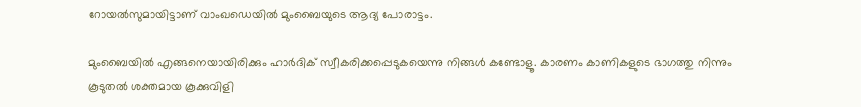റോയല്‍സുമായിട്ടാണ് വാംഖഡെയില്‍ മുംബൈയുടെ ആദ്യ പോരാട്ടം.

മുംബൈയില്‍ എങ്ങനെയായിരിക്കും ഹാര്‍ദിക് സ്വീകരിക്കപ്പെടുകയെന്നു നിങ്ങള്‍ കണ്ടോളൂ. കാരണം കാണികളുടെ ഭാഗത്തു നിന്നും കൂടുതല്‍ ശക്തമായ കൂക്കുവിളി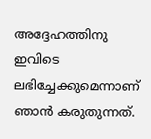അദ്ദേഹത്തിനു ഇവിടെ ലഭിച്ചേക്കുമെന്നാണ് ഞാന്‍ കരുതുന്നത്.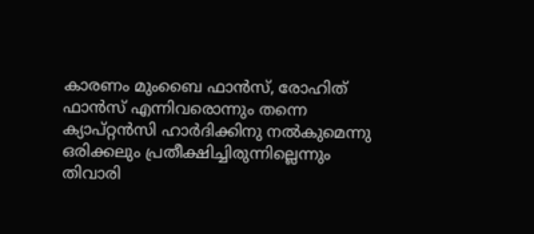കാരണം മുംബൈ ഫാന്‍സ്, രോഹിത് ഫാന്‍സ് എന്നിവരൊന്നും തന്നെ ക്യാപ്റ്റന്‍സി ഹാര്‍ദിക്കിനു നല്‍കുമെന്നു ഒരിക്കലും പ്രതീക്ഷിച്ചിരുന്നില്ലെന്നും തിവാരി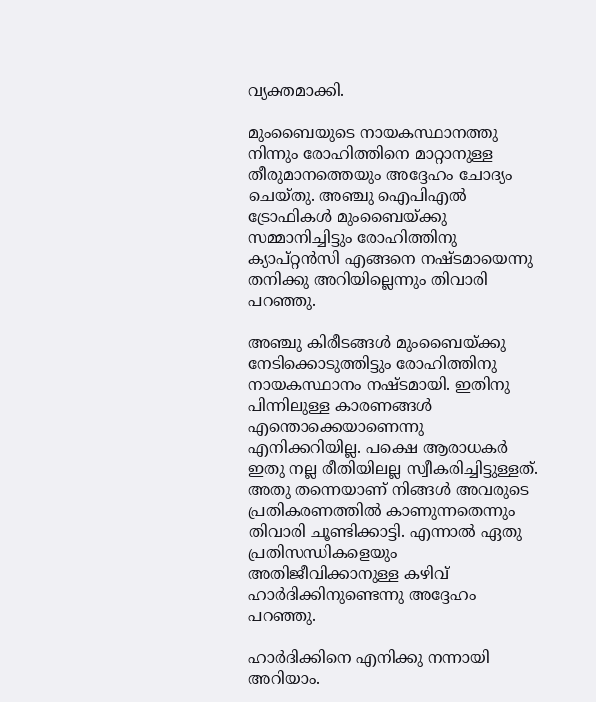വ്യക്തമാക്കി.

മുംബൈയുടെ നായകസ്ഥാനത്തു നിന്നും രോഹിത്തിനെ മാറ്റാനുള്ള തീരുമാനത്തെയും അദ്ദേഹം ചോദ്യം ചെയ്തു. അഞ്ചു ഐപിഎല്‍ ട്രോഫികള്‍ മുംബൈയ്ക്കു സമ്മാനിച്ചിട്ടും രോഹിത്തിനു ക്യാപ്റ്റന്‍സി എങ്ങനെ നഷ്ടമായെന്നു തനിക്കു അറിയില്ലെന്നും തിവാരി പറഞ്ഞു.

അഞ്ചു കിരീടങ്ങള്‍ മുംബൈയ്ക്കു നേടിക്കൊടുത്തിട്ടും രോഹിത്തിനു നായകസ്ഥാനം നഷ്ടമായി. ഇതിനു പിന്നിലുള്ള കാരണങ്ങള്‍ എന്തൊക്കെയാണെന്നു എനിക്കറിയില്ല. പക്ഷെ ആരാധകര്‍ ഇതു നല്ല രീതിയിലല്ല സ്വീകരിച്ചിട്ടുള്ളത്. അതു തന്നെയാണ് നിങ്ങള്‍ അവരുടെ പ്രതികരണത്തില്‍ കാണുന്നതെന്നും തിവാരി ചൂണ്ടിക്കാട്ടി. എന്നാല്‍ ഏതു പ്രതിസന്ധികളെയും അതിജീവിക്കാനുള്ള കഴിവ് ഹാര്‍ദിക്കിനുണ്ടെന്നു അദ്ദേഹം പറഞ്ഞു.

ഹാര്‍ദിക്കിനെ എനിക്കു നന്നായി അറിയാം.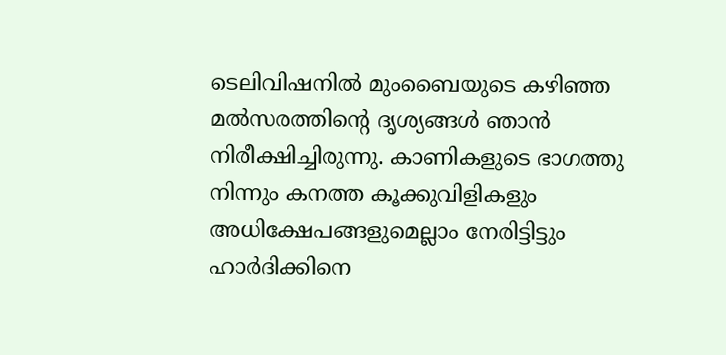ടെലിവിഷനില്‍ മുംബൈയുടെ കഴിഞ്ഞ മല്‍സരത്തിന്റെ ദൃശ്യങ്ങള്‍ ഞാന്‍ നിരീക്ഷിച്ചിരുന്നു. കാണികളുടെ ഭാഗത്തു നിന്നും കനത്ത കൂക്കുവിളികളും അധിക്ഷേപങ്ങളുമെല്ലാം നേരിട്ടിട്ടും ഹാര്‍ദിക്കിനെ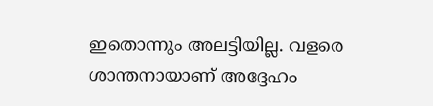ഇതൊന്നും അലട്ടിയില്ല. വളരെ ശാന്തനായാണ് അദ്ദേഹം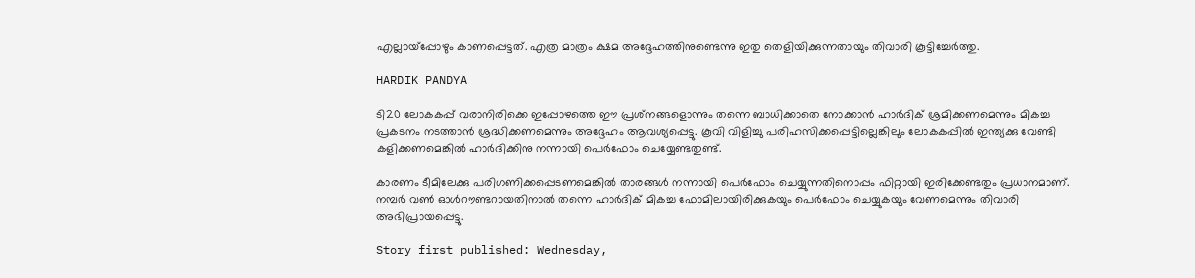എല്ലായ്പ്പോഴും കാണപ്പെട്ടത്. എത്ര മാത്രം ക്ഷമ അദ്ദേഹത്തിനുണ്ടെന്നു ഇതു തെളിയിക്കുന്നതായും തിവാരി കൂട്ടിച്ചേര്‍ത്തു.

HARDIK PANDYA

ടി20 ലോകകപ്പ് വരാനിരിക്കെ ഇപ്പോഴത്തെ ഈ പ്രശ്‌നങ്ങളൊന്നും തന്നെ ബാധിക്കാതെ നോക്കാന്‍ ഹാര്‍ദിക് ശ്രമിക്കണമെന്നും മികച്ച പ്രകടനം നടത്താന്‍ ശ്രദ്ധിക്കണമെന്നും അദ്ദേഹം ആവശ്യപ്പെട്ടു. കൂവി വിളിച്ചു പരിഹസിക്കപ്പെട്ടില്ലെങ്കിലും ലോകകപ്പില്‍ ഇന്ത്യക്കു വേണ്ടി കളിക്കണമെങ്കില്‍ ഹാര്‍ദിക്കിനു നന്നായി പെര്‍ഫോം ചെയ്യേണ്ടതുണ്ട്.

കാരണം ടീമിലേക്കു പരിഗണിക്കപ്പെടണമെങ്കില്‍ താരങ്ങള്‍ നന്നായി പെര്‍ഫോം ചെയ്യുന്നതിനൊപ്പം ഫിറ്റായി ഇരിക്കേണ്ടതും പ്രധാനമാണ്. നമ്പര്‍ വണ്‍ ഓള്‍റൗണ്ടറായതിനാല്‍ തന്നെ ഹാര്‍ദിക് മികച്ച ഫോമിലായിരിക്കുകയും പെര്‍ഫോം ചെയ്യുകയും വേണമെന്നും തിവാരി അഭിപ്രായപ്പെട്ടു.

Story first published: Wednesday,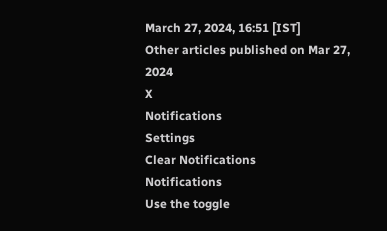March 27, 2024, 16:51 [IST]
Other articles published on Mar 27, 2024
X
Notifications
Settings
Clear Notifications
Notifications
Use the toggle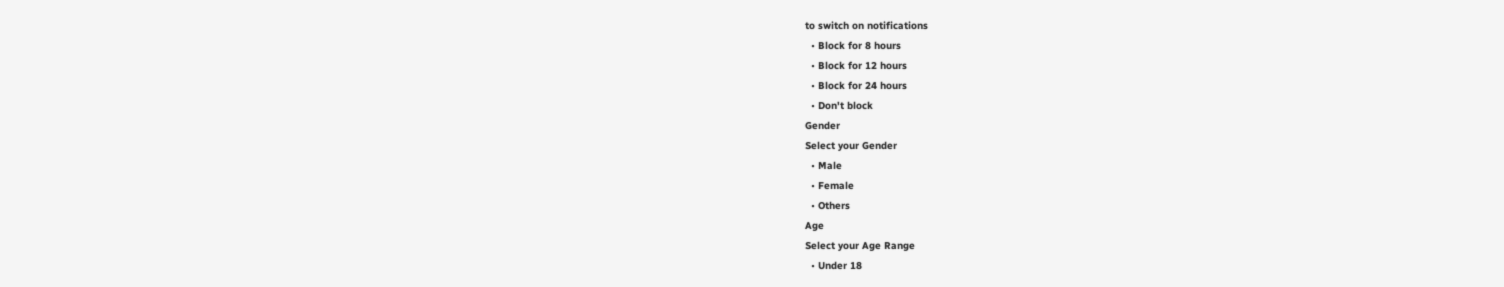to switch on notifications
  • Block for 8 hours
  • Block for 12 hours
  • Block for 24 hours
  • Don't block
Gender
Select your Gender
  • Male
  • Female
  • Others
Age
Select your Age Range
  • Under 18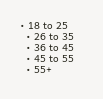• 18 to 25
  • 26 to 35
  • 36 to 45
  • 45 to 55
  • 55+